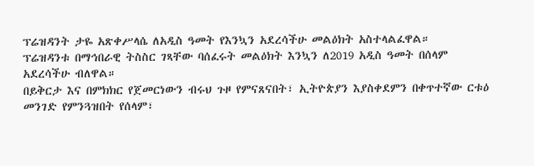ፕሬዝዳንት ታዬ አጽቀሥላሴ ለአዲስ ዓመት የእንኳን አደረሳችሁ መልዕክት አስተላልፈዋል።
ፕሬዝዳንቱ በማኅበራዊ ትስስር ገጻቸው ባሰፈሩት መልዕክት እንኳን ለ2019 አዲስ ዓመት በሰላም አደረሳችሁ ብለዋል።
በይቅርታ እና በምክክር የጀመርነውን ብሩህ ጉዞ የምናጸናበት፣ ኢትዮጵያን እያስቀደምን በቀጥተኛው ርቱዕ መንገድ የምንጓዝበት የሰላም፣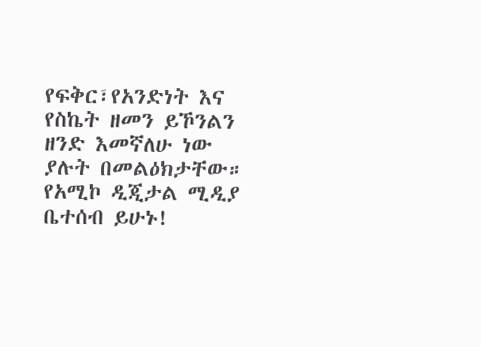የፍቅር፣የአንድነት እና የስኬት ዘመን ይኾንልን ዘንድ እመኛለሁ ነው ያሉት በመልዕክታቸው።
የአሚኮ ዲጂታል ሚዲያ ቤተሰብ ይሁኑ!